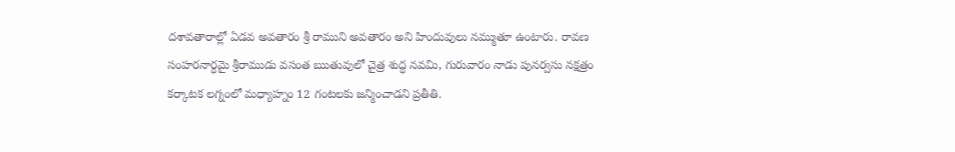దశావతారాల్లో ఏడవ అవతారం శ్రీ రాముని అవతారం అని హిందువులు నమ్ముతూ ఉంటారు. రావణ సంహరనార్ధమై శ్రీరాముడు వసంత ఋతువులో చైత్ర శుద్ధ నవమి, గురువారం నాడు పునర్వసు నక్షత్రం కర్కాటక లగ్నంలో మధ్యాహ్నం 12 గంటలకు జన్మించాడని ప్రతీతి.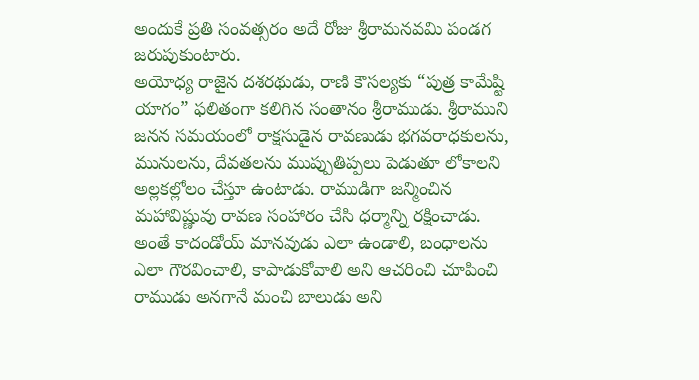అందుకే ప్రతి సంవత్సరం అదే రోజు శ్రీరామనవమి పండగ జరుపుకుంటారు.
అయోధ్య రాజైన దశరథుడు, రాణి కౌసల్యకు “పుత్ర కామేష్టి యాగం” ఫలితంగా కలిగిన సంతానం శ్రీరాముడు. శ్రీరాముని జనన సమయంలో రాక్షసుడైన రావణుడు భగవరాధకులను, మునులను, దేవతలను ముప్పుతిప్పలు పెడుతూ లోకాలని అల్లకల్లోలం చేస్తూ ఉంటాడు. రాముడిగా జన్మించిన మహావిష్ణువు రావణ సంహారం చేసి ధర్మాన్ని రక్షించాడు. అంతే కాదండోయ్ మానవుడు ఎలా ఉండాలి, బంధాలను ఎలా గౌరవించాలి, కాపాడుకోవాలి అని ఆచరించి చూపించి రాముడు అనగానే మంచి బాలుడు అని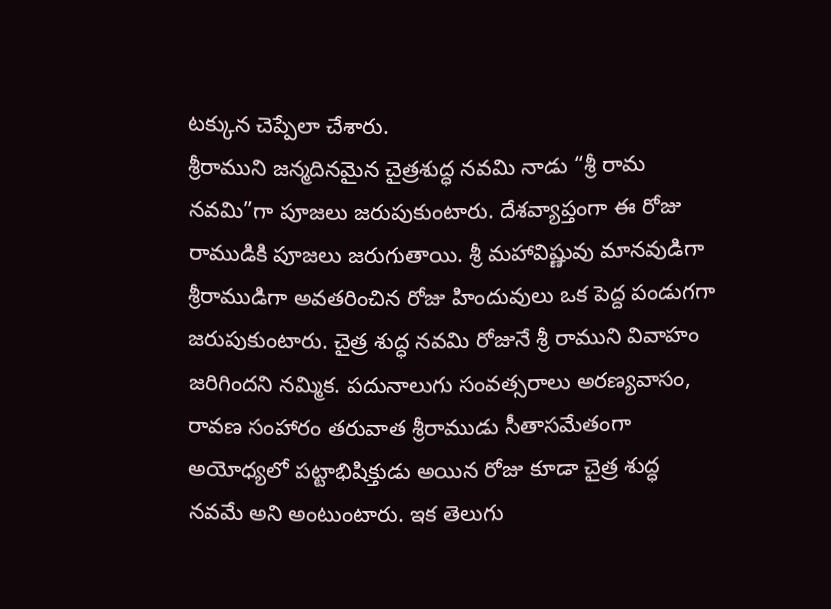టక్కున చెప్పేలా చేశారు.
శ్రీరాముని జన్మదినమైన చైత్రశుద్ధ నవమి నాడు “శ్రీ రామ నవమి”గా పూజలు జరుపుకుంటారు. దేశవ్యాప్తంగా ఈ రోజు రాముడికి పూజలు జరుగుతాయి. శ్రీ మహావిష్ణువు మానవుడిగా శ్రీరాముడిగా అవతరించిన రోజు హిందువులు ఒక పెద్ద పండుగగా జరుపుకుంటారు. చైత్ర శుద్ధ నవమి రోజునే శ్రీ రాముని వివాహం జరిగిందని నమ్మిక. పదునాలుగు సంవత్సరాలు అరణ్యవాసం, రావణ సంహారం తరువాత శ్రీరాముడు సీతాసమేతంగా అయోధ్యలో పట్టాభిషిక్తుడు అయిన రోజు కూడా చైత్ర శుద్ధ నవమే అని అంటుంటారు. ఇక తెలుగు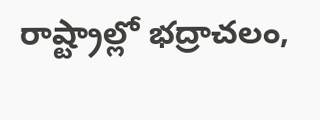రాష్ట్రాల్లో భద్రాచలం,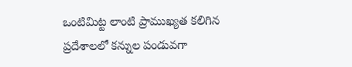ఒంటిమిట్ట లాంటి ప్రాముఖ్యత కలిగిన ప్రదేశాలలో కన్నుల పండువగా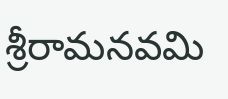శ్రీరామనవమి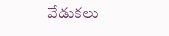వేడుకలు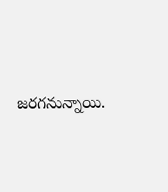జరగనున్నాయి.